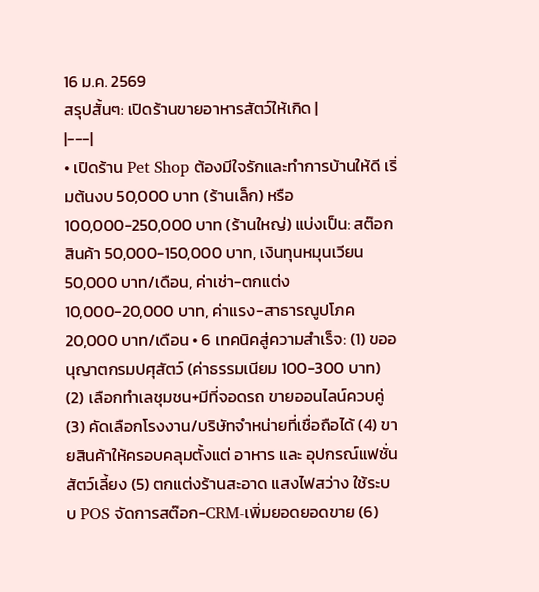16 ม.ค. 2569
สรุปสั้นๆ: เปิดร้านขายอาหารสัตว์ให้เกิด |
|---|
• เปิดร้าน Pet Shop ต้องมีใจรักและทำการบ้านให้ดี เริ่มต้นงบ 50,000 บาท (ร้านเล็ก) หรือ 100,000-250,000 บาท (ร้านใหญ่) แบ่งเป็น: สต๊อกสินค้า 50,000-150,000 บาท, เงินทุนหมุนเวียน 50,000 บาท/เดือน, ค่าเช่า-ตกแต่ง 10,000-20,000 บาท, ค่าแรง-สาธารณูปโภค 20,000 บาท/เดือน • 6 เทคนิคสู่ความสำเร็จ: (1) ขออนุญาตกรมปศุสัตว์ (ค่าธรรมเนียม 100-300 บาท) (2) เลือกทำเลชุมชน+มีที่จอดรถ ขายออนไลน์ควบคู่ (3) คัดเลือกโรงงาน/บริษัทจำหน่ายที่เชื่อถือได้ (4) ขายสินค้าให้ครอบคลุมตั้งแต่ อาหาร และ อุปกรณ์แฟชั่นสัตว์เลี้ยง (5) ตกแต่งร้านสะอาด แสงไฟสว่าง ใช้ระบบ POS จัดการสต๊อก-CRM-เพิ่มยอดยอดขาย (6)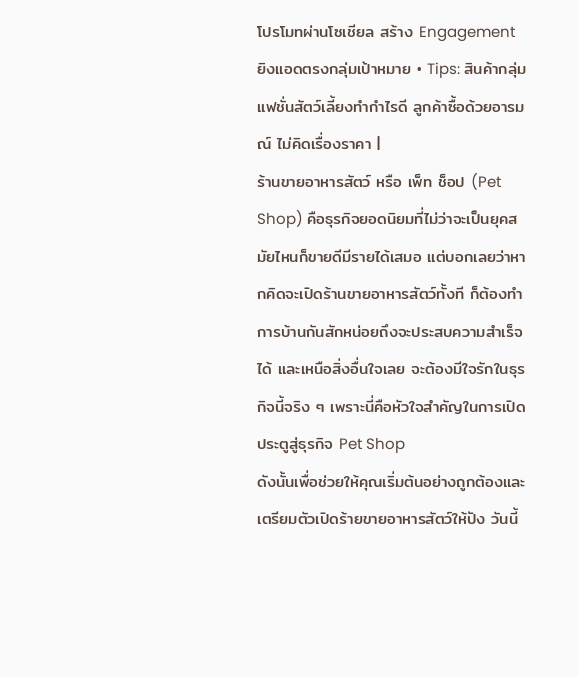โปรโมทผ่านโซเชียล สร้าง Engagement ยิงแอดตรงกลุ่มเป้าหมาย • Tips: สินค้ากลุ่มแฟชั่นสัตว์เลี้ยงทำกำไรดี ลูกค้าซื้อด้วยอารมณ์ ไม่คิดเรื่องราคา |
ร้านขายอาหารสัตว์ หรือ เพ็ท ช็อป (Pet Shop) คือธุรกิจยอดนิยมที่ไม่ว่าจะเป็นยุคสมัยไหนก็ขายดีมีรายได้เสมอ แต่บอกเลยว่าหากคิดจะเปิดร้านขายอาหารสัตว์ทั้งที ก็ต้องทำการบ้านกันสักหน่อยถึงจะประสบความสำเร็จได้ และเหนือสิ่งอื่นใจเลย จะต้องมีใจรักในธุรกิจนี้จริง ๆ เพราะนี่คือหัวใจสำคัญในการเปิดประตูสู่ธุรกิจ Pet Shop
ดังนั้นเพื่อช่วยให้คุณเริ่มต้นอย่างถูกต้องและเตรียมตัวเปิดร้ายขายอาหารสัตว์ให้ปัง วันนี้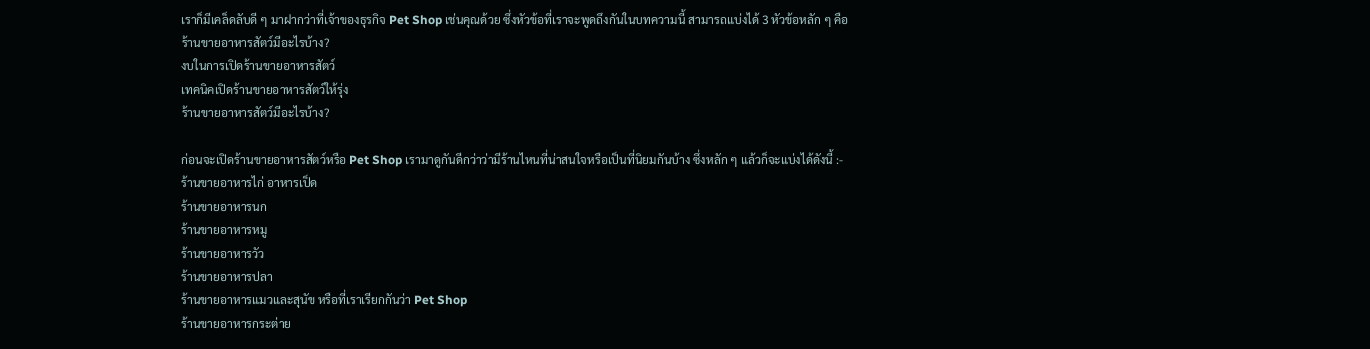เราก็มีเคล็ดลับดี ๆ มาฝากว่าที่เจ้าของธุรกิจ Pet Shop เช่นคุณด้วย ซึ่งหัวข้อที่เราจะพูดถึงกันในบทความนี้ สามารถแบ่งได้ 3 หัวข้อหลัก ๆ คือ
ร้านขายอาหารสัตว์มีอะไรบ้าง?
งบในการเปิดร้านขายอาหารสัตว์
เทคนิคเปิดร้านขายอาหารสัตว์ให้รุ่ง
ร้านขายอาหารสัตว์มีอะไรบ้าง?

ก่อนจะเปิดร้านขายอาหารสัตว์หรือ Pet Shop เรามาดูกันดีกว่าว่ามีร้านไหนที่น่าสนใจหรือเป็นที่นิยมกันบ้าง ซึ่งหลัก ๆ แล้วก็จะแบ่งได้ดังนี้ :-
ร้านขายอาหารไก่ อาหารเป็ด
ร้านขายอาหารนก
ร้านขายอาหารหมู
ร้านขายอาหารวัว
ร้านขายอาหารปลา
ร้านขายอาหารแมวและสุนัข หรือที่เราเรียกกันว่า Pet Shop
ร้านขายอาหารกระต่าย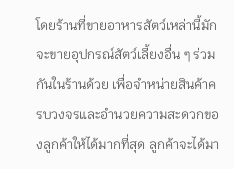โดยร้านที่ขายอาหารสัตว์เหล่านี้มักจะขายอุปกรณ์สัตว์เลี้ยงอื่น ๆ ร่วมกันในร้านด้วย เพื่อจำหน่ายสินค้าครบวงจรและอำนวยความสะดวกของลูกค้าให้ได้มากที่สุด ลูกค้าจะได้มา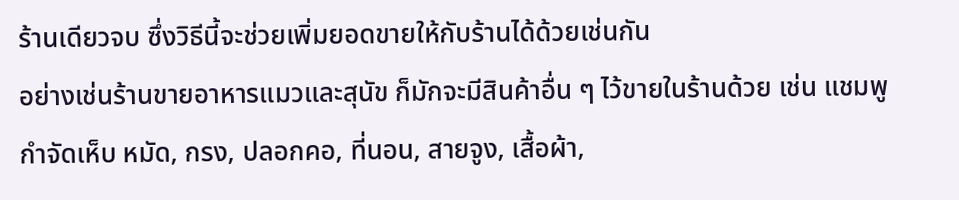ร้านเดียวจบ ซึ่งวิธีนี้จะช่วยเพิ่มยอดขายให้กับร้านได้ด้วยเช่นกัน
อย่างเช่นร้านขายอาหารแมวและสุนัข ก็มักจะมีสินค้าอื่น ๆ ไว้ขายในร้านด้วย เช่น แชมพูกำจัดเห็บ หมัด, กรง, ปลอกคอ, ที่นอน, สายจูง, เสื้อผ้า,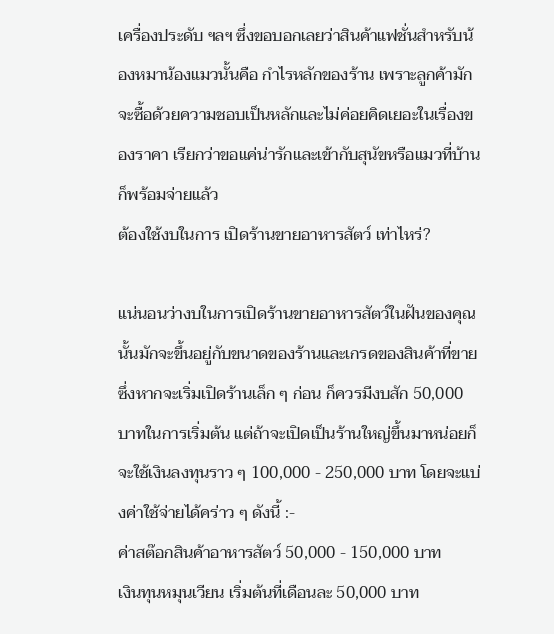เครื่องประดับ ฯลฯ ซึ่งขอบอกเลยว่าสินค้าแฟชั่นสำหรับน้องหมาน้องแมวนั้นคือ กำไรหลักของร้าน เพราะลูกค้ามักจะซื้อด้วยความชอบเป็นหลักและไม่ค่อยคิดเยอะในเรื่องของราคา เรียกว่าขอแค่น่ารักและเข้ากับสุนัขหรือแมวที่บ้านก็พร้อมจ่ายแล้ว
ต้องใช้งบในการ เปิดร้านขายอาหารสัตว์ เท่าไหร่?

แน่นอนว่างบในการเปิดร้านขายอาหารสัตว์ในฝันของคุณนั้นมักจะขึ้นอยู่กับขนาดของร้านและเกรดของสินค้าที่ขาย ซึ่งหากจะเริ่มเปิดร้านเล็ก ๆ ก่อน ก็ควรมีงบสัก 50,000 บาทในการเริ่มต้น แต่ถ้าจะเปิดเป็นร้านใหญ่ขึ้นมาหน่อยก็จะใช้เงินลงทุนราว ๆ 100,000 - 250,000 บาท โดยจะแบ่งค่าใช้จ่ายได้คร่าว ๆ ดังนี้ :-
ค่าสต๊อกสินค้าอาหารสัตว์ 50,000 - 150,000 บาท
เงินทุนหมุนเวียน เริ่มต้นที่เดือนละ 50,000 บาท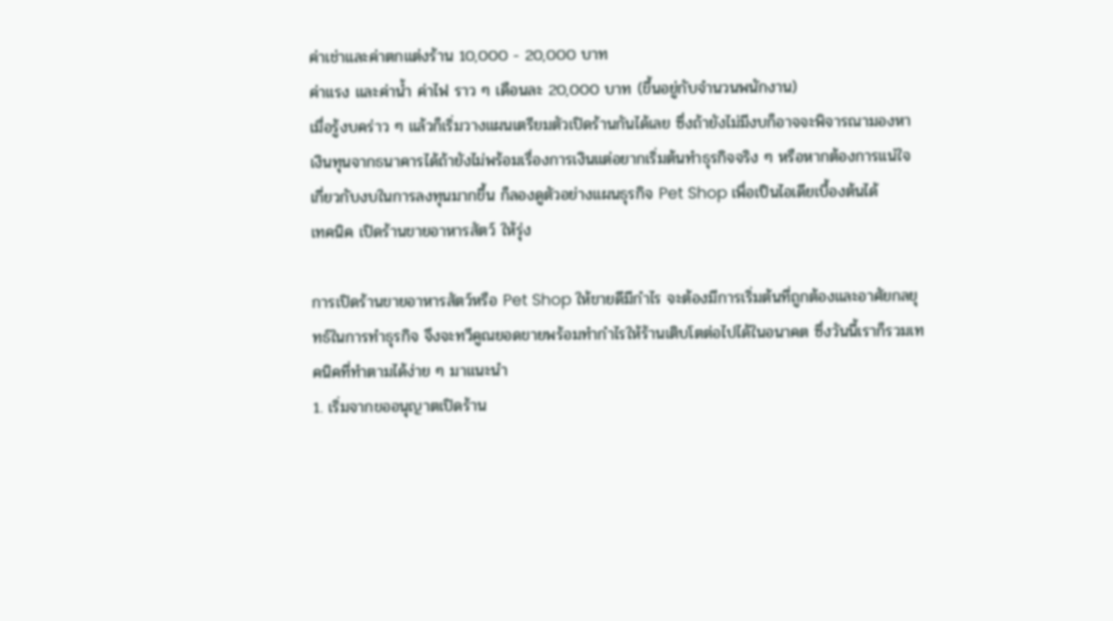ค่าเช่าและค่าตกแต่งร้าน 10,000 - 20,000 บาท
ค่าแรง และค่าน้ำ ค่าไฟ ราว ๆ เดือนละ 20,000 บาท (ขึ้นอยู่กับจำนวนพนักงาน)
เมื่อรู้งบคร่าว ๆ แล้วก็เริ่มวางแผนเตรียมตัวเปิดร้านกันได้เลย ซึ่งถ้ายังไม่มีงบก็อาจจะพิจารณามองหาเงินทุนจากธนาคารได้ถ้ายังไม่พร้อมเรื่องการเงินแต่อยากเริ่มต้นทำธุรกิจจริง ๆ หรือหากต้องการแน่ใจเกี่ยวกับงบในการลงทุนมากขึ้น ก็ลองดูตัวอย่างแผนธุรกิจ Pet Shop เพื่อเป็นไอเดียเบื้องต้นได้
เทคนิค เปิดร้านขายอาหารสัตว์ ให้รุ่ง

การเปิดร้านขายอาหารสัตว์หรือ Pet Shop ให้ขายดีมีกำไร จะต้องมีการเริ่มต้นที่ถูกต้องและอาศัยกลยุทธ์ในการทำธุรกิจ จึงจะทวีคูณยอดขายพร้อมทำกำไรให้ร้านเติบโตต่อไปได้ในอนาคต ซึ่งวันนี้เราก็รวมเทคนิคที่ทำตามได้ง่าย ๆ มาแนะนำ
1. เริ่มจากขออนุญาตเปิดร้าน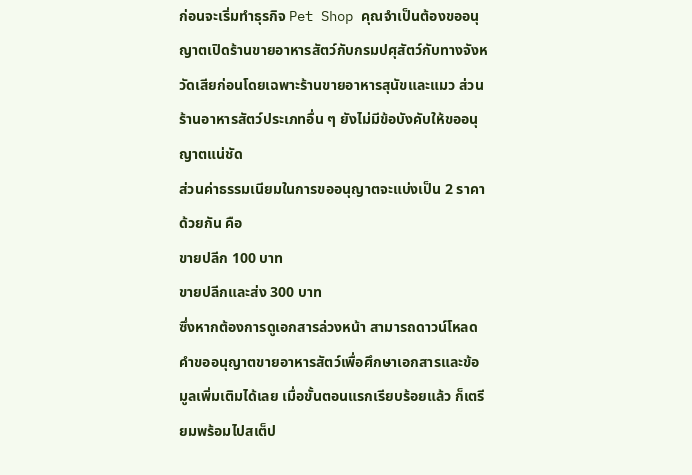ก่อนจะเริ่มทำธุรกิจ Pet Shop คุณจำเป็นต้องขออนุญาตเปิดร้านขายอาหารสัตว์กับกรมปศุสัตว์กับทางจังหวัดเสียก่อนโดยเฉพาะร้านขายอาหารสุนัขและแมว ส่วนร้านอาหารสัตว์ประเภทอื่น ๆ ยังไม่มีข้อบังคับให้ขออนุญาตแน่ชัด
ส่วนค่าธรรมเนียมในการขออนุญาตจะแบ่งเป็น 2 ราคาด้วยกัน คือ
ขายปลีก 100 บาท
ขายปลีกและส่ง 300 บาท
ซึ่งหากต้องการดูเอกสารล่วงหน้า สามารถดาวน์โหลดคำขออนุญาตขายอาหารสัตว์เพื่อศึกษาเอกสารและข้อมูลเพิ่มเติมได้เลย เมื่อขั้นตอนแรกเรียบร้อยแล้ว ก็เตรียมพร้อมไปสเต็ป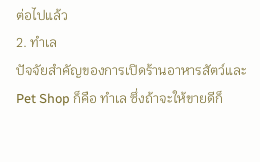ต่อไปแล้ว
2. ทำเล
ปัจจัยสำคัญของการเปิดร้านอาหารสัตว์และ Pet Shop ก็คือ ทำเล ซึ่งถ้าจะให้ขายดีก็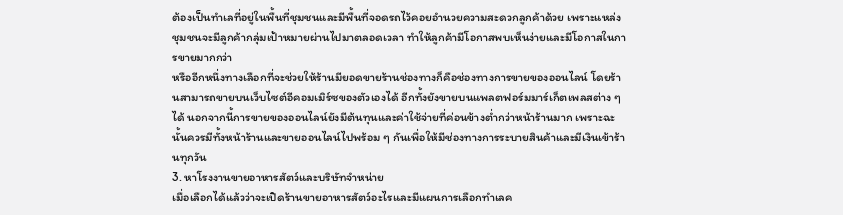ต้องเป็นทำเลที่อยู่ในพื้นที่ชุมชนและมีพื้นที่จอดรถไว้คอยอำนวยความสะดวกลูกค้าด้วย เพราะแหล่งชุมชนจะมีลูกค้ากลุ่มเป้าหมายผ่านไปมาตลอดเวลา ทำให้ลูกค้ามีโอกาสพบเห็นง่ายและมีโอกาสในการขายมากกว่า
หรืออีกหนึ่งทางเลือกที่จะช่วยให้ร้านมียอดขายร้านช่องทางก็คือช่องทางการขายของออนไลน์ โดยร้านสามารถขายบนเว็บไซต์อีคอมเมิร์ซของตัวเองได้ อีกทั้งยังขายบนแพลตฟอร์มมาร์เก็ตเพลสต่าง ๆ ได้ นอกจากนี้การขายของออนไลน์ยังมีต้นทุนและค่าใช้จ่ายที่ค่อนข้างต่ำกว่าหน้าร้านมาก เพราะฉะนั้นควรมีทั้งหน้าร้านและขายออนไลน์ไปพร้อม ๆ กันเพื่อให้มีช่องทางการระบายสินค้าและมีเงินเข้าร้านทุกวัน
3. หาโรงงานขายอาหารสัตว์และบริษัทจำหน่าย
เมื่อเลือกได้แล้วว่าจะเปิดร้านขายอาหารสัตว์อะไรและมีแผนการเลือกทำเลค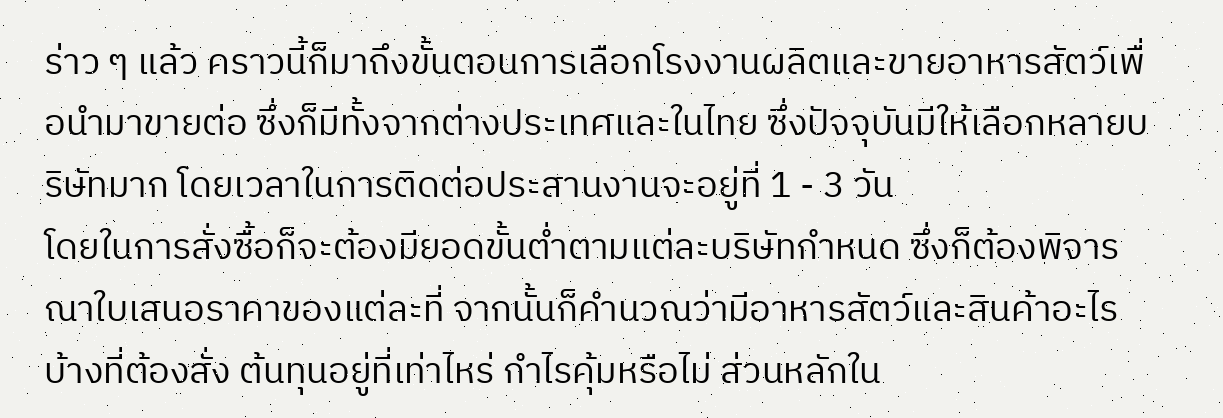ร่าว ๆ แล้ว คราวนี้ก็มาถึงขั้นตอนการเลือกโรงงานผลิตและขายอาหารสัตว์เพื่อนำมาขายต่อ ซึ่งก็มีทั้งจากต่างประเทศและในไทย ซึ่งปัจจุบันมีให้เลือกหลายบริษัทมาก โดยเวลาในการติดต่อประสานงานจะอยู่ที่ 1 - 3 วัน
โดยในการสั่งซื้อก็จะต้องมียอดขั้นต่ำตามแต่ละบริษัทกำหนด ซึ่งก็ต้องพิจารณาใบเสนอราคาของแต่ละที่ จากนั้นก็คำนวณว่ามีอาหารสัตว์และสินค้าอะไรบ้างที่ต้องสั่ง ต้นทุนอยู่ที่เท่าไหร่ กำไรคุ้มหรือไม่ ส่วนหลักใน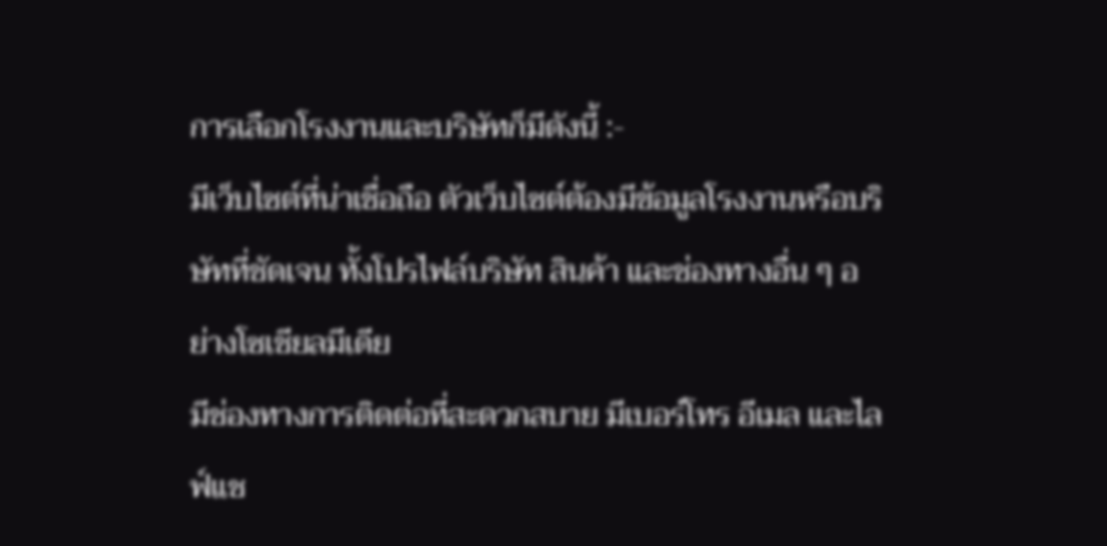การเลือกโรงงานและบริษัทก็มีดังนี้ :-
มีเว็บไซต์ที่น่าเชื่อถือ ตัวเว็บไซต์ต้องมีข้อมูลโรงงานหรือบริษัทที่ชัดเจน ทั้งโปรไฟล์บริษัท สินค้า และช่องทางอื่น ๆ อย่างโซเชียลมีเดีย
มีช่องทางการติดต่อที่สะดวกสบาย มีเบอร์โทร อีเมล และไลฟ์แช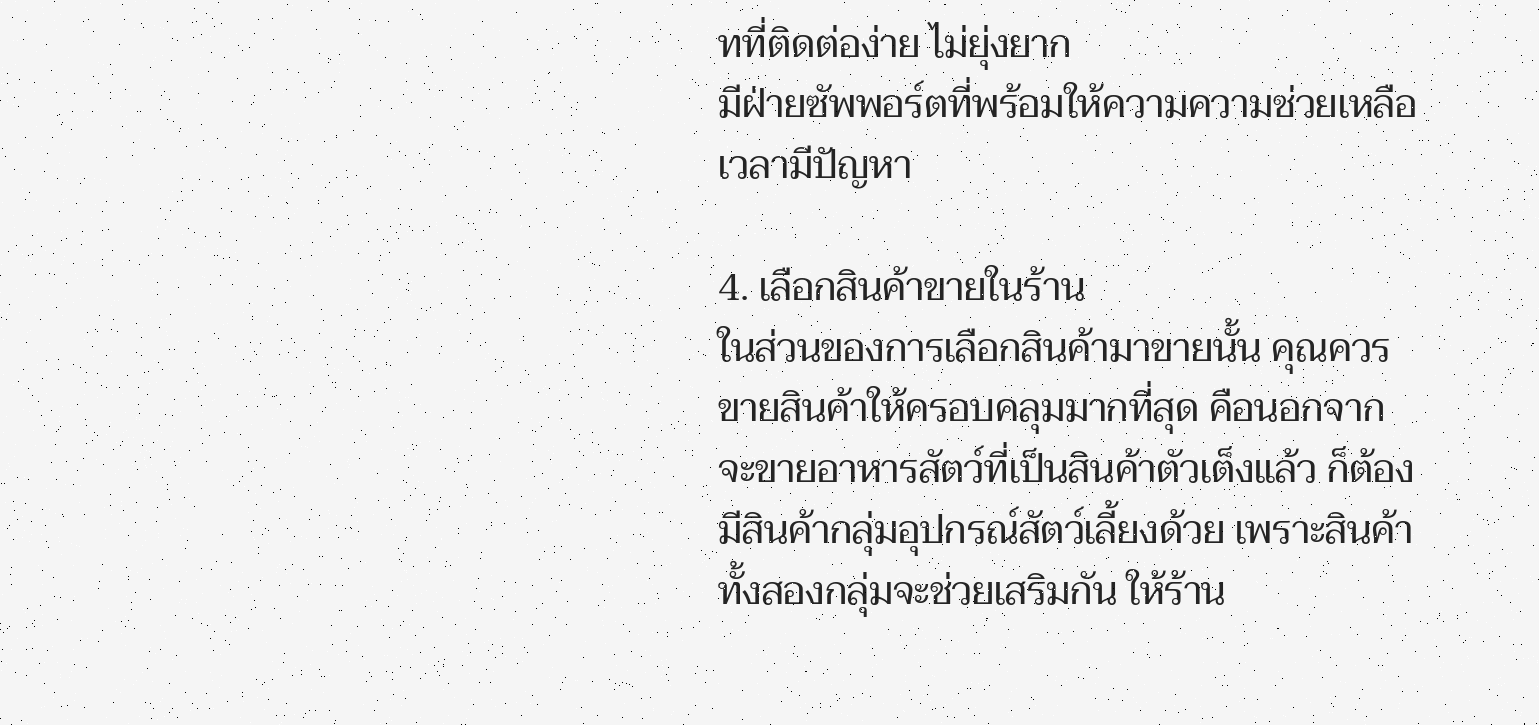ทที่ติดต่อง่าย ไม่ยุ่งยาก
มีฝ่ายซัพพอร์ตที่พร้อมให้ความความช่วยเหลือเวลามีปัญหา

4. เลือกสินค้าขายในร้าน
ในส่วนของการเลือกสินค้ามาขายนั้น คุณควรขายสินค้าให้ครอบคลุมมากที่สุด คือนอกจากจะขายอาหารสัตว์ที่เป็นสินค้าตัวเต็งแล้ว ก็ต้องมีสินค้ากลุ่มอุปกรณ์สัตว์เลี้ยงด้วย เพราะสินค้าทั้งสองกลุ่มจะช่วยเสริมกัน ให้ร้าน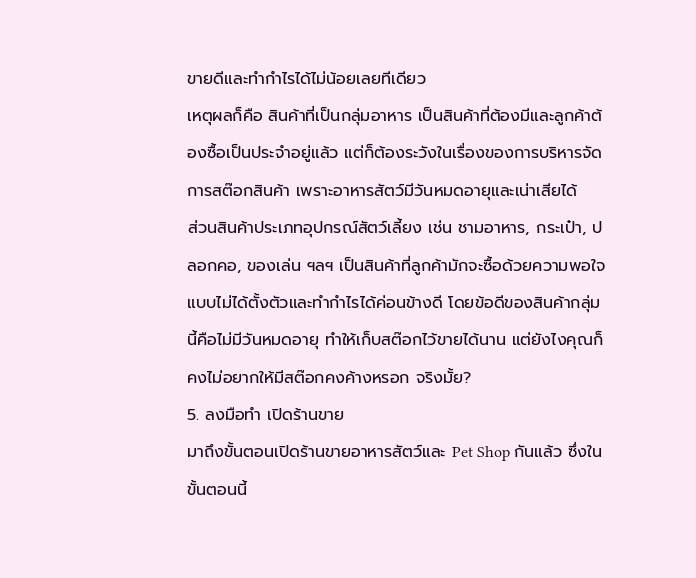ขายดีและทำกำไรได้ไม่น้อยเลยทีเดียว
เหตุผลก็คือ สินค้าที่เป็นกลุ่มอาหาร เป็นสินค้าที่ต้องมีและลูกค้าต้องซื้อเป็นประจำอยู่แล้ว แต่ก็ต้องระวังในเรื่องของการบริหารจัดการสต๊อกสินค้า เพราะอาหารสัตว์มีวันหมดอายุและเน่าเสียได้
ส่วนสินค้าประเภทอุปกรณ์สัตว์เลี้ยง เช่น ชามอาหาร, กระเป๋า, ปลอกคอ, ของเล่น ฯลฯ เป็นสินค้าที่ลูกค้ามักจะซื้อด้วยความพอใจแบบไม่ได้ตั้งตัวและทำกำไรได้ค่อนข้างดี โดยข้อดีของสินค้ากลุ่มนี้คือไม่มีวันหมดอายุ ทำให้เก็บสต๊อกไว้ขายได้นาน แต่ยังไงคุณก็คงไม่อยากให้มีสต๊อกคงค้างหรอก จริงมั้ย?
5. ลงมือทำ เปิดร้านขาย
มาถึงขั้นตอนเปิดร้านขายอาหารสัตว์และ Pet Shop กันแล้ว ซึ่งในขั้นตอนนี้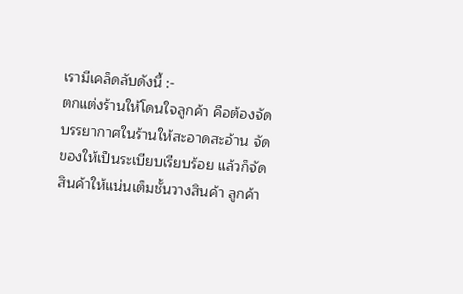เรามีเคล็ดลับดังนี้ :-
ตกแต่งร้านให้โดนใจลูกค้า คือต้องจัดบรรยากาศในร้านให้สะอาดสะอ้าน จัดของให้เป็นระเบียบเรียบร้อย แล้วก็จัดสินค้าให้แน่นเต็มชั้นวางสินค้า ลูกค้า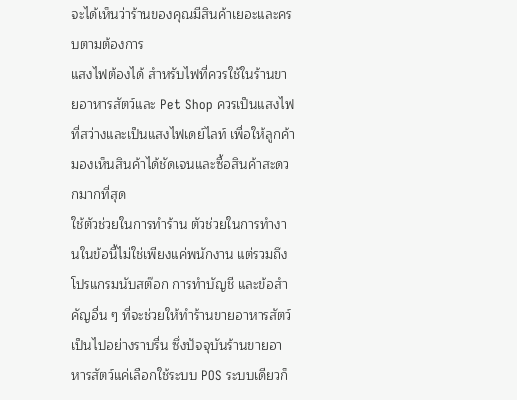จะได้เห็นว่าร้านของคุณมีสินค้าเยอะและครบตามต้องการ
แสงไฟต้องได้ สำหรับไฟที่ควรใช้ในร้านขายอาหารสัตว์และ Pet Shop ควรเป็นแสงไฟที่สว่างและเป็นแสงไฟเดย์ไลท์ เพื่อให้ลูกค้ามองเห็นสินค้าได้ชัดเจนและซื้อสินค้าสะดวกมากที่สุด
ใช้ตัวช่วยในการทำร้าน ตัวช่วยในการทำงานในข้อนี้ไม่ใช่เพียงแค่พนักงาน แต่รวมถึงโปรแกรมนับสต๊อก การทำบัญชี และข้อสำคัญอื่น ๆ ที่จะช่วยให้ทำร้านขายอาหารสัตว์เป็นไปอย่างราบรื่น ซึ่งปัจจุบันร้านขายอาหารสัตว์แค่เลือกใช้ระบบ POS ระบบเดียวก็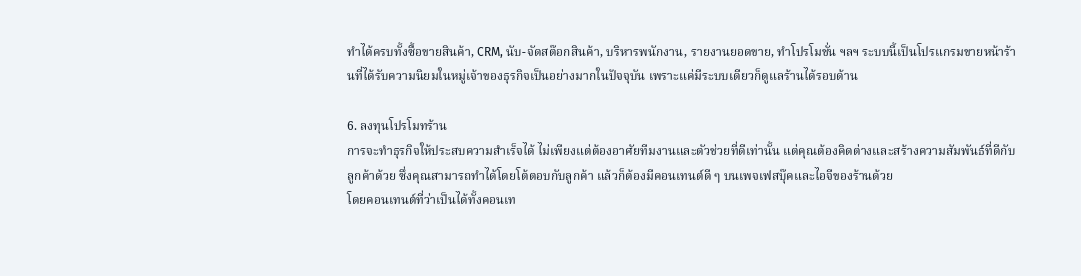ทำได้ครบทั้งซื้อขายสินค้า, CRM, นับ-จัดสต๊อกสินค้า, บริหารพนักงาน, รายงานยอดขาย, ทำโปรโมชั่น ฯลฯ ระบบนี้เป็นโปรแกรมขายหน้าร้านที่ได้รับความนิยมในหมู่เจ้าของธุรกิจเป็นอย่างมากในปัจจุบัน เพราะแค่มีระบบเดียวก็ดูแลร้านได้รอบด้าน

6. ลงทุนโปรโมทร้าน
การจะทำธุรกิจให้ประสบความสำเร็จได้ ไม่เพียงแต่ต้องอาศัยทีมงานและตัวช่วยที่ดีเท่านั้น แต่คุณต้องคิดต่างและสร้างความสัมพันธ์ที่ดีกับลูกค้าด้วย ซึ่งคุณสามารถทำได้โดยโต้ตอบกับลูกค้า แล้วก็ต้องมีคอนเทนต์ดี ๆ บนเพจเฟสบุ๊คและไอจีของร้านด้วย
โดยคอนเทนต์ที่ว่าเป็นได้ทั้งคอนเท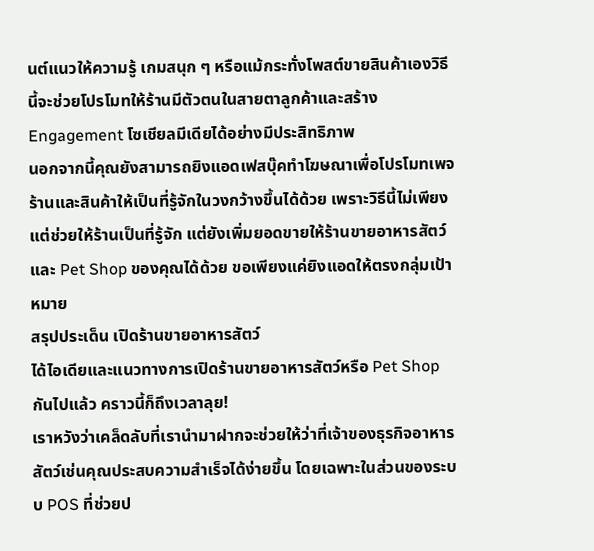นต์แนวให้ความรู้ เกมสนุก ๆ หรือแม้กระทั่งโพสต์ขายสินค้าเองวิธีนี้จะช่วยโปรโมทให้ร้านมีตัวตนในสายตาลูกค้าและสร้าง Engagement โซเชียลมีเดียได้อย่างมีประสิทธิภาพ
นอกจากนี้คุณยังสามารถยิงแอดเฟสบุ๊คทำโฆษณาเพื่อโปรโมทเพจร้านและสินค้าให้เป็นที่รู้จักในวงกว้างขึ้นได้ด้วย เพราะวิธีนี้ไม่เพียงแต่ช่วยให้ร้านเป็นที่รู้จัก แต่ยังเพิ่มยอดขายให้ร้านขายอาหารสัตว์และ Pet Shop ของคุณได้ด้วย ขอเพียงแค่ยิงแอดให้ตรงกลุ่มเป้าหมาย
สรุปประเด็น เปิดร้านขายอาหารสัตว์
ได้ไอเดียและแนวทางการเปิดร้านขายอาหารสัตว์หรือ Pet Shop กันไปแล้ว คราวนี้ก็ถึงเวลาลุย!
เราหวังว่าเคล็ดลับที่เรานำมาฝากจะช่วยให้ว่าที่เจ้าของธุรกิจอาหารสัตว์เช่นคุณประสบความสำเร็จได้ง่ายขึ้น โดยเฉพาะในส่วนของระบบ POS ที่ช่วยป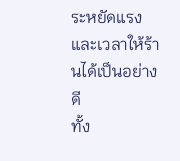ระหยัดแรงและเวลาให้ร้านได้เป็นอย่างดี
ทั้ง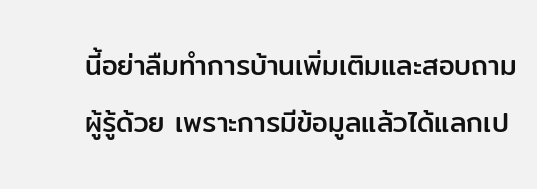นี้อย่าลืมทำการบ้านเพิ่มเติมและสอบถามผู้รู้ด้วย เพราะการมีข้อมูลแล้วได้แลกเป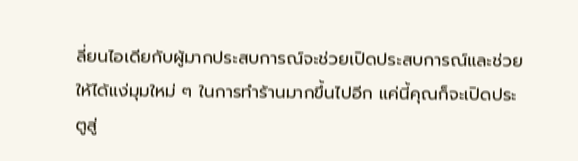ลี่ยนไอเดียกับผู้มากประสบการณ์จะช่วยเปิดประสบการณ์และช่วยให้ได้แง่มุมใหม่ ๆ ในการทำร้านมากขึ้นไปอีก แค่นี้คุณก็จะเปิดประตูสู่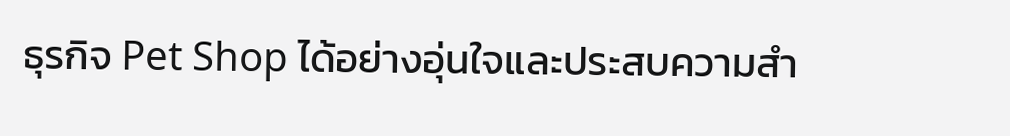ธุรกิจ Pet Shop ได้อย่างอุ่นใจและประสบความสำ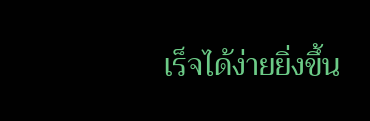เร็จได้ง่ายยิ่งขึ้น